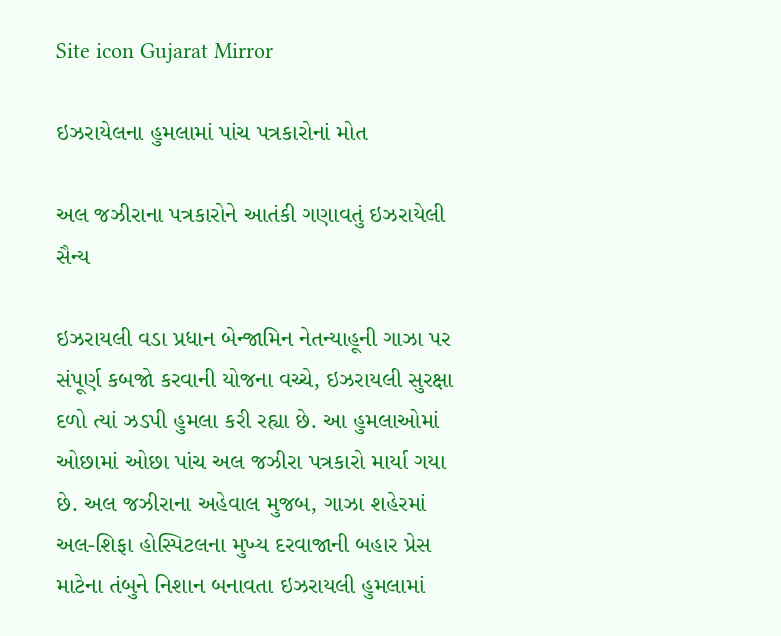Site icon Gujarat Mirror

ઇઝરાયેલના હુમલામાં પાંચ પત્રકારોનાં મોત

અલ જઝીરાના પત્રકારોને આતંકી ગણાવતું ઇઝરાયેલી સૈન્ય

ઇઝરાયલી વડા પ્રધાન બેન્જામિન નેતન્યાહૂની ગાઝા પર સંપૂર્ણ કબજો કરવાની યોજના વચ્ચે, ઇઝરાયલી સુરક્ષા દળો ત્યાં ઝડપી હુમલા કરી રહ્યા છે. આ હુમલાઓમાં ઓછામાં ઓછા પાંચ અલ જઝીરા પત્રકારો માર્યા ગયા છે. અલ જઝીરાના અહેવાલ મુજબ, ગાઝા શહેરમાં અલ-શિફા હોસ્પિટલના મુખ્ય દરવાજાની બહાર પ્રેસ માટેના તંબુને નિશાન બનાવતા ઇઝરાયલી હુમલામાં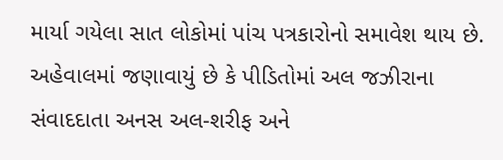માર્યા ગયેલા સાત લોકોમાં પાંચ પત્રકારોનો સમાવેશ થાય છે. અહેવાલમાં જણાવાયું છે કે પીડિતોમાં અલ જઝીરાના સંવાદદાતા અનસ અલ-શરીફ અને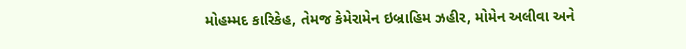મોહમ્મદ કારિકેહ, તેમજ કેમેરામેન ઇબ્રાહિમ ઝહીર, મોમેન અલીવા અને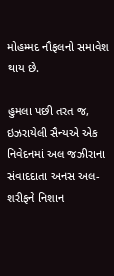મોહમ્મદ નૌફલનો સમાવેશ થાય છે.

હુમલા પછી તરત જ, ઇઝરાયેલી સૈન્યએ એક નિવેદનમાં અલ જઝીરાના સંવાદદાતા અનસ અલ-શરીફને નિશાન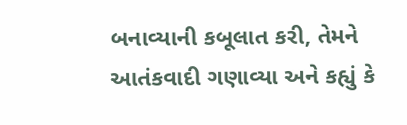બનાવ્યાની કબૂલાત કરી, તેમને આતંકવાદી ગણાવ્યા અને કહ્યું કે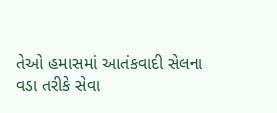તેઓ હમાસમાં આતંકવાદી સેલના વડા તરીકે સેવા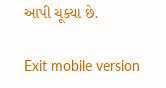આપી ચૂક્યા છે.

Exit mobile version